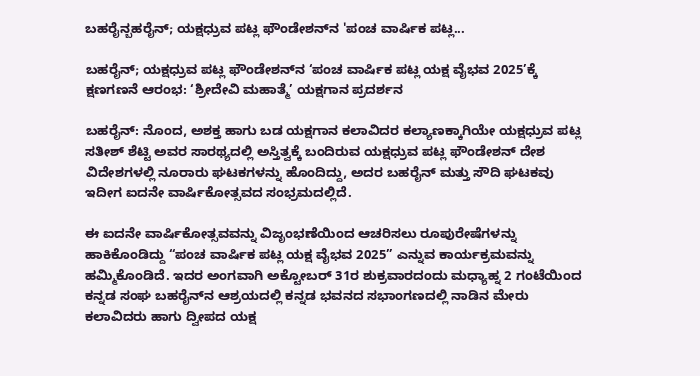ಬಹರೈನ್ಬಹರೈನ್; ಯಕ್ಷಧ್ರುವ ಪಟ್ಲ ಫೌಂಡೇಶನ್‌ನ 'ಪಂಚ ವಾರ್ಷಿಕ ಪಟ್ಲ...

ಬಹರೈನ್; ಯಕ್ಷಧ್ರುವ ಪಟ್ಲ ಫೌಂಡೇಶನ್‌ನ ‘ಪಂಚ ವಾರ್ಷಿಕ ಪಟ್ಲ ಯಕ್ಷ ವೈಭವ 2025’ಕ್ಕೆ ಕ್ಷಣಗಣನೆ ಆರಂಭ: ‘ಶ್ರೀದೇವಿ ಮಹಾತ್ಮೆ’ ಯಕ್ಷಗಾನ ಪ್ರದರ್ಶನ

ಬಹರೈನ್: ನೊಂದ, ಅಶಕ್ತ ಹಾಗು ಬಡ ಯಕ್ಷಗಾನ ಕಲಾವಿದರ ಕಲ್ಯಾಣಕ್ಕಾಗಿಯೇ ಯಕ್ಷಧ್ರುವ ಪಟ್ಲ ಸತೀಶ್ ಶೆಟ್ಟಿ ಅವರ ಸಾರಥ್ಯದಲ್ಲಿ ಅಸ್ತಿತ್ವಕ್ಕೆ ಬಂದಿರುವ ಯಕ್ಷಧ್ರುವ ಪಟ್ಲ ಫೌಂಡೇಶನ್ ದೇಶ ವಿದೇಶಗಳಲ್ಲಿ ನೂರಾರು ಘಟಕಗಳನ್ನು ಹೊಂದಿದ್ದು, ಅದರ ಬಹರೈನ್ ಮತ್ತು ಸೌದಿ ಘಟಕವು ಇದೀಗ ಐದನೇ ವಾರ್ಷಿಕೋತ್ಸವದ ಸಂಭ್ರಮದಲ್ಲಿದೆ.

ಈ ಐದನೇ ವಾರ್ಷಿಕೋತ್ಸವವನ್ನು ವಿಜೃಂಭಣೆಯಿಂದ ಆಚರಿಸಲು ರೂಪುರೇಷೆಗಳನ್ನು ಹಾಕಿಕೊಂಡಿದ್ದು “ಪಂಚ ವಾರ್ಷಿಕ ಪಟ್ಲ ಯಕ್ಷ ವೈಭವ 2025” ಎನ್ನುವ ಕಾರ್ಯಕ್ರಮವನ್ನು ಹಮ್ಮಿಕೊಂಡಿದೆ. ಇದರ ಅಂಗವಾಗಿ ಅಕ್ಟೋಬರ್ 31ರ ಶುಕ್ರವಾರದಂದು ಮಧ್ಯಾಹ್ನ 2 ಗಂಟೆಯಿಂದ ಕನ್ನಡ ಸಂಘ ಬಹರೈನ್‌ನ ಆಶ್ರಯದಲ್ಲಿ ಕನ್ನಡ ಭವನದ ಸಭಾಂಗಣದಲ್ಲಿ ನಾಡಿನ ಮೇರು ಕಲಾವಿದರು ಹಾಗು ದ್ವೀಪದ ಯಕ್ಷ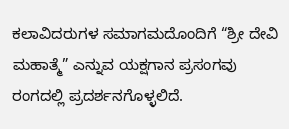ಕಲಾವಿದರುಗಳ ಸಮಾಗಮದೊಂದಿಗೆ “ಶ್ರೀ ದೇವಿ ಮಹಾತ್ಮೆ” ಎನ್ನುವ ಯಕ್ಷಗಾನ ಪ್ರಸಂಗವು ರಂಗದಲ್ಲಿ ಪ್ರದರ್ಶನಗೊಳ್ಳಲಿದೆ.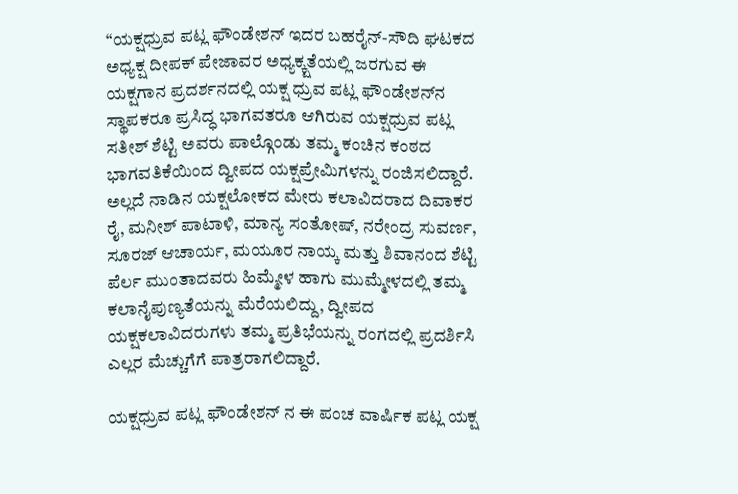“ಯಕ್ಷಧ್ರುವ ಪಟ್ಲ ಫೌಂಡೇಶನ್ ಇದರ ಬಹರೈನ್-ಸೌದಿ ಘಟಕದ ಅಧ್ಯಕ್ಷ ದೀಪಕ್ ಪೇಜಾವರ ಅಧ್ಯಕ್ಕ್ಷತೆಯಲ್ಲಿ ಜರಗುವ ಈ ಯಕ್ಷಗಾನ ಪ್ರದರ್ಶನದಲ್ಲಿ ಯಕ್ಷ ಧ್ರುವ ಪಟ್ಲ ಫೌಂಡೇಶನ್‌ನ ಸ್ಥಾಪಕರೂ ಪ್ರಸಿದ್ಧ ಭಾಗವತರೂ ಆಗಿರುವ ಯಕ್ಷಧ್ರುವ ಪಟ್ಲ ಸತೀಶ್ ಶೆಟ್ಟಿ ಅವರು ಪಾಲ್ಗೊಂಡು ತಮ್ಮ ಕಂಚಿನ ಕಂಠದ ಭಾಗವತಿಕೆಯಿಂದ ದ್ವೀಪದ ಯಕ್ಷಪ್ರೇಮಿಗಳನ್ನು ರಂಜಿಸಲಿದ್ದಾರೆ. ಅಲ್ಲದೆ ನಾಡಿನ ಯಕ್ಷಲೋಕದ ಮೇರು ಕಲಾವಿದರಾದ ದಿವಾಕರ ರೈ, ಮನೀಶ್ ಪಾಟಾಳಿ, ಮಾನ್ಯ ಸಂತೋಷ್, ನರೇಂದ್ರ ಸುವರ್ಣ, ಸೂರಜ್ ಆಚಾರ್ಯ, ಮಯೂರ ನಾಯ್ಕ ಮತ್ತು ಶಿವಾನಂದ ಶೆಟ್ಟಿ ಪೆರ್ಲ ಮುಂತಾದವರು ಹಿಮ್ಮೇಳ ಹಾಗು ಮುಮ್ಮೇಳದಲ್ಲಿ ತಮ್ಮ ಕಲಾನೈಪುಣ್ಯತೆಯನ್ನು ಮೆರೆಯಲಿದ್ದು, ದ್ವೀಪದ ಯಕ್ಷಕಲಾವಿದರುಗಳು ತಮ್ಮ ಪ್ರತಿಭೆಯನ್ನು ರಂಗದಲ್ಲಿ ಪ್ರದರ್ಶಿಸಿ ಎಲ್ಲರ ಮೆಚ್ಚುಗೆಗೆ ಪಾತ್ರರಾಗಲಿದ್ದಾರೆ.

ಯಕ್ಷಧ್ರುವ ಪಟ್ಲ ಫೌಂಡೇಶನ್ ನ ಈ ಪಂಚ ವಾರ್ಷಿಕ ಪಟ್ಲ ಯಕ್ಷ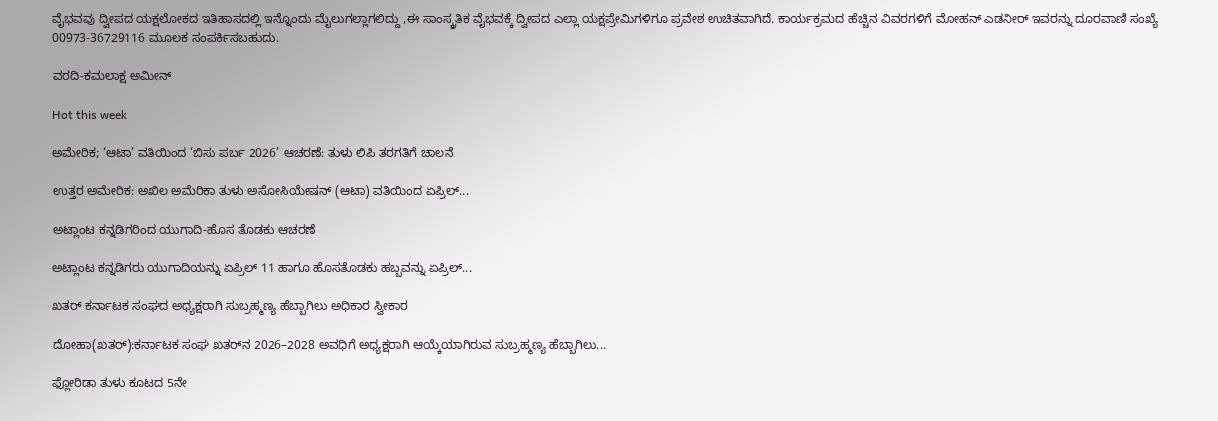ವೈಭವವು ದ್ವೀಪದ ಯಕ್ಷಲೋಕದ ಇತಿಹಾಸದಲ್ಲಿ ಇನ್ನೊಂದು ಮೈಲುಗಲ್ಲಾಗಲಿದ್ದು ,ಈ ಸಾಂಸ್ಕ್ರತಿಕ ವೈಭವಕ್ಕೆ ದ್ವೀಪದ ಎಲ್ಲಾ ಯಕ್ಷಪ್ರೇಮಿಗಳಿಗೂ ಪ್ರವೇಶ ಉಚಿತವಾಗಿದೆ. ಕಾರ್ಯಕ್ರಮದ ಹೆಚ್ಚಿನ ವಿವರಗಳಿಗೆ ಮೋಹನ್ ಎಡನೀರ್ ಇವರನ್ನು ದೂರವಾಣಿ ಸಂಖ್ಯೆ 00973-36729116 ಮೂಲಕ ಸಂಪರ್ಕಿಸಬಹುದು.

ವರದಿ-ಕಮಲಾಕ್ಷ ಅಮೀನ್

Hot this week

ಅಮೇರಿಕ; ‘ಆಟಾ’ ವತಿಯಿಂದ ‘ಬಿಸು ಪರ್ಬ 2026’ ಆಚರಣೆ: ತುಳು ಲಿಪಿ ತರಗತಿಗೆ ಚಾಲನೆ

ಉತ್ತರ ಅಮೇರಿಕ: ಅಖಿಲ ಅಮೆರಿಕಾ ತುಳು ಅಸೋಸಿಯೇಷನ್ (ಆಟಾ) ವತಿಯಿಂದ ಏಪ್ರಿಲ್...

ಅಟ್ಲಾಂಟ ಕನ್ನಡಿಗರಿಂದ ಯುಗಾದಿ-ಹೊಸ ತೊಡಕು ಆಚರಣೆ

ಅಟ್ಲಾಂಟ ಕನ್ನಡಿಗರು ಯುಗಾದಿಯನ್ನು ಏಪ್ರಿಲ್ 11 ಹಾಗೂ ಹೊಸತೊಡಕು ಹಬ್ಬವನ್ನು ಏಪ್ರಿಲ್...

ಖತರ್‌ ಕರ್ನಾಟಕ ಸಂಘದ ಅಧ್ಯಕ್ಷರಾಗಿ ಸುಬ್ರಹ್ಮಣ್ಯ ಹೆಬ್ಬಾಗಿಲು ಅಧಿಕಾರ ಸ್ವೀಕಾರ

ದೋಹಾ(ಖತರ್):ಕರ್ನಾಟಕ ಸಂಘ ಖತರ್‌ನ 2026–2028 ಅವಧಿಗೆ ಅಧ್ಯಕ್ಷರಾಗಿ ಆಯ್ಕೆಯಾಗಿರುವ ಸುಬ್ರಹ್ಮಣ್ಯ ಹೆಬ್ಬಾಗಿಲು...

ಫ್ಲೋರಿಡಾ ತುಳು ಕೂಟದ 5ನೇ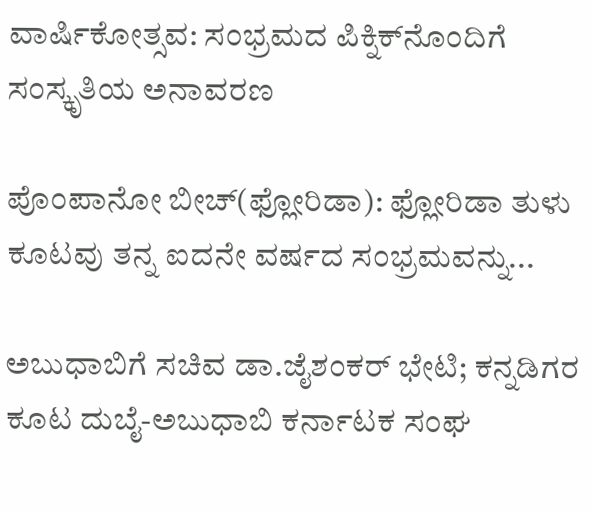ವಾರ್ಷಿಕೋತ್ಸವ: ಸಂಭ್ರಮದ ಪಿಕ್ನಿಕ್‌ನೊಂದಿಗೆ ಸಂಸ್ಕೃತಿಯ ಅನಾವರಣ

ಪೊಂಪಾನೋ ಬೀಚ್(ಫ್ಲೋರಿಡಾ): ಫ್ಲೋರಿಡಾ ತುಳು ಕೂಟವು ತನ್ನ ಐದನೇ ವರ್ಷದ ಸಂಭ್ರಮವನ್ನು...

ಅಬುಧಾಬಿಗೆ ಸಚಿವ ಡಾ.ಜೈಶಂಕರ್ ಭೇಟಿ; ಕನ್ನಡಿಗರ ಕೂಟ ದುಬೈ-ಅಬುಧಾಬಿ ಕರ್ನಾಟಕ ಸಂಘ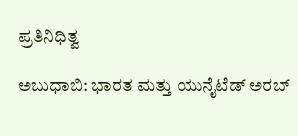ಪ್ರತಿನಿಧಿತ್ವ

ಅಬುಧಾಬಿ: ಭಾರತ ಮತ್ತು ಯುನೈಟೆಡ್ ಅರಬ್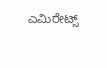ಎಮಿರೇಟ್ಸ್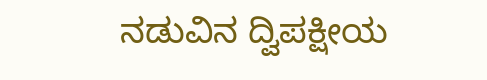ನಡುವಿನ ದ್ವಿಪಕ್ಷೀಯ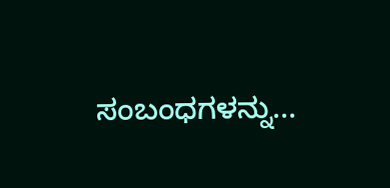ಸಂಬಂಧಗಳನ್ನು...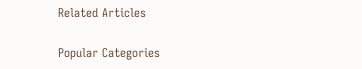Related Articles

Popular Categories